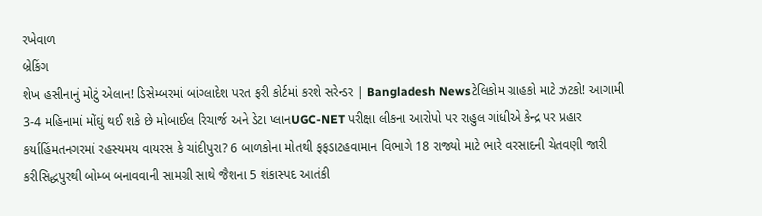રખેવાળ
બ્રેકિંગ
શેખ હસીનાનું મોટું એલાન! ડિસેમ્બરમાં બાંગ્લાદેશ પરત ફરી કોર્ટમાં કરશે સરેન્ડર | Bangladesh Newsટેલિકોમ ગ્રાહકો માટે ઝટકો! આગામી 3-4 મહિનામાં મોંઘું થઈ શકે છે મોબાઈલ રિચાર્જ અને ડેટા પ્લાનUGC-NET પરીક્ષા લીકના આરોપો પર રાહુલ ગાંધીએ કેન્દ્ર પર પ્રહાર કર્યાહિંમતનગરમાં રહસ્યમય વાયરસ કે ચાંદીપુરા? 6 બાળકોના મોતથી ફફડાટહવામાન વિભાગે 18 રાજ્યો માટે ભારે વરસાદની ચેતવણી જારી કરીસિદ્ધપુરથી બોમ્બ બનાવવાની સામગ્રી સાથે જૈશના 5 શંકાસ્પદ આતંકી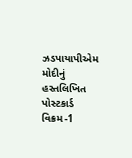ઝડપાયાપીએમ મોદીનું હસ્તલિખિત પોસ્ટકાર્ડ વિક્રમ-1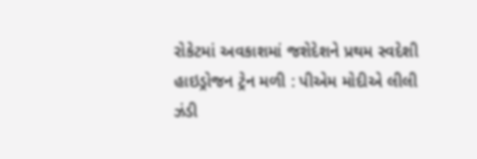રોકેટમાં અવકાશમાં જશેદેશને પ્રથમ સ્વદેશી હાઇડ્રોજન ટ્રેન મળી : પીએમ મોદીએ લીલી ઝંડી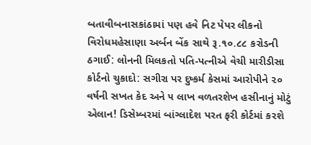બતાવીબનાસકાંઠામાં પણ હવે નિટ પેપર લીકનો વિરોધમહેસાણા અર્બન બેંક સાથે રૂ.૧૦.૮૮ કરોડની ઠગાઈ: લોનની મિલકતો પતિ-પત્નીએ વેચી મારીડીસા કોર્ટનો ચુકાદો: સગીરા પર દુષ્કર્મ કેસમાં આરોપીને ૨૦ વર્ષની સખત કેદ અને ૫ લાખ વળતરશેખ હસીનાનું મોટું એલાન! ડિસેમ્બરમાં બાંગ્લાદેશ પરત ફરી કોર્ટમાં કરશે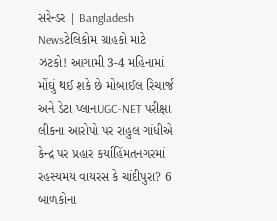સરેન્ડર | Bangladesh Newsટેલિકોમ ગ્રાહકો માટે ઝટકો! આગામી 3-4 મહિનામાં મોંઘું થઈ શકે છે મોબાઈલ રિચાર્જ અને ડેટા પ્લાનUGC-NET પરીક્ષા લીકના આરોપો પર રાહુલ ગાંધીએ કેન્દ્ર પર પ્રહાર કર્યાહિંમતનગરમાં રહસ્યમય વાયરસ કે ચાંદીપુરા? 6 બાળકોના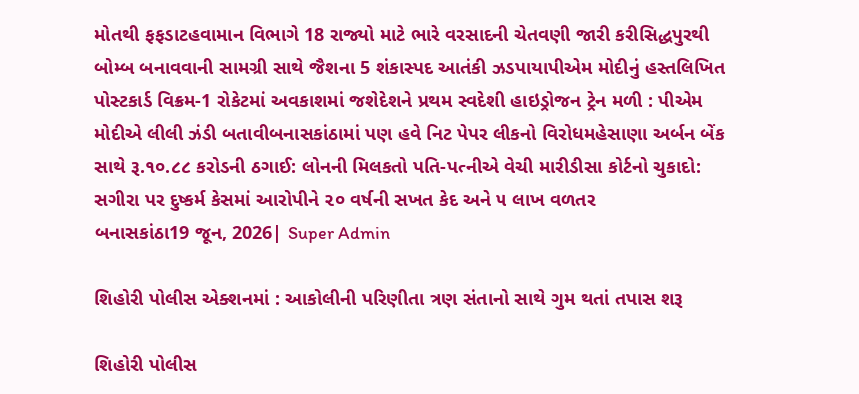મોતથી ફફડાટહવામાન વિભાગે 18 રાજ્યો માટે ભારે વરસાદની ચેતવણી જારી કરીસિદ્ધપુરથી બોમ્બ બનાવવાની સામગ્રી સાથે જૈશના 5 શંકાસ્પદ આતંકી ઝડપાયાપીએમ મોદીનું હસ્તલિખિત પોસ્ટકાર્ડ વિક્રમ-1 રોકેટમાં અવકાશમાં જશેદેશને પ્રથમ સ્વદેશી હાઇડ્રોજન ટ્રેન મળી : પીએમ મોદીએ લીલી ઝંડી બતાવીબનાસકાંઠામાં પણ હવે નિટ પેપર લીકનો વિરોધમહેસાણા અર્બન બેંક સાથે રૂ.૧૦.૮૮ કરોડની ઠગાઈ: લોનની મિલકતો પતિ-પત્નીએ વેચી મારીડીસા કોર્ટનો ચુકાદો: સગીરા પર દુષ્કર્મ કેસમાં આરોપીને ૨૦ વર્ષની સખત કેદ અને ૫ લાખ વળતર
બનાસકાંઠા19 જૂન, 2026| Super Admin

શિહોરી પોલીસ એક્શનમાં : આકોલીની પરિણીતા ત્રણ સંતાનો સાથે ગુમ થતાં તપાસ શરૂ

શિહોરી પોલીસ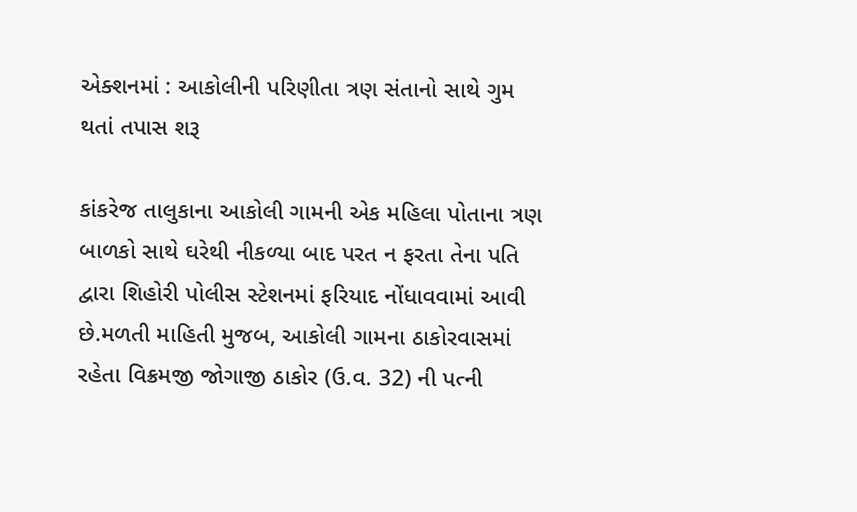એક્શનમાં : આકોલીની પરિણીતા ત્રણ સંતાનો સાથે ગુમ થતાં તપાસ શરૂ

કાંકરેજ તાલુકાના આકોલી ગામની એક મહિલા પોતાના ત્રણ બાળકો સાથે ઘરેથી નીકળ્યા બાદ પરત ન ફરતા તેના પતિ દ્વારા શિહોરી પોલીસ સ્ટેશનમાં ફરિયાદ નોંધાવવામાં આવી છે.મળતી માહિતી મુજબ, આકોલી ગામના ઠાકોરવાસમાં રહેતા વિક્રમજી જોગાજી ઠાકોર (ઉ.વ. 32) ની પત્ની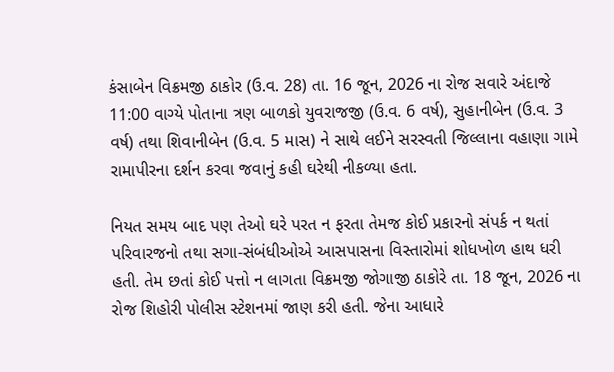કંસાબેન વિક્રમજી ઠાકોર (ઉ.વ. 28) તા. 16 જૂન, 2026 ના રોજ સવારે અંદાજે 11:00 વાગ્યે પોતાના ત્રણ બાળકો યુવરાજજી (ઉ.વ. 6 વર્ષ), સુહાનીબેન (ઉ.વ. 3 વર્ષ) તથા શિવાનીબેન (ઉ.વ. 5 માસ) ને સાથે લઈને સરસ્વતી જિલ્લાના વહાણા ગામે રામાપીરના દર્શન કરવા જવાનું કહી ઘરેથી નીકળ્યા હતા.

નિયત સમય બાદ પણ તેઓ ઘરે પરત ન ફરતા તેમજ કોઈ પ્રકારનો સંપર્ક ન થતાં પરિવારજનો તથા સગા-સંબંધીઓએ આસપાસના વિસ્તારોમાં શોધખોળ હાથ ધરી હતી. તેમ છતાં કોઈ પત્તો ન લાગતા વિક્રમજી જોગાજી ઠાકોરે તા. 18 જૂન, 2026 ના રોજ શિહોરી પોલીસ સ્ટેશનમાં જાણ કરી હતી. જેના આધારે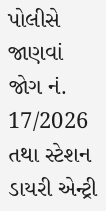પોલીસે જાણવાં જોગ નં. 17/2026 તથા સ્ટેશન ડાયરી એન્ટ્રી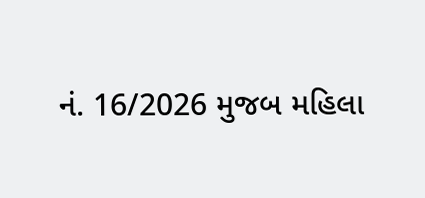નં. 16/2026 મુજબ મહિલા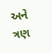અને ત્રણ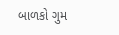બાળકો ગુમ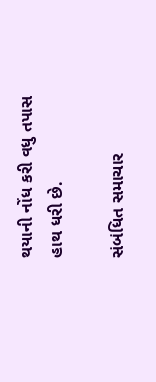થયાની નોંધ કરી વધુ તપાસ હાથ ધરી છે.

સંબંધિત સમાચાર